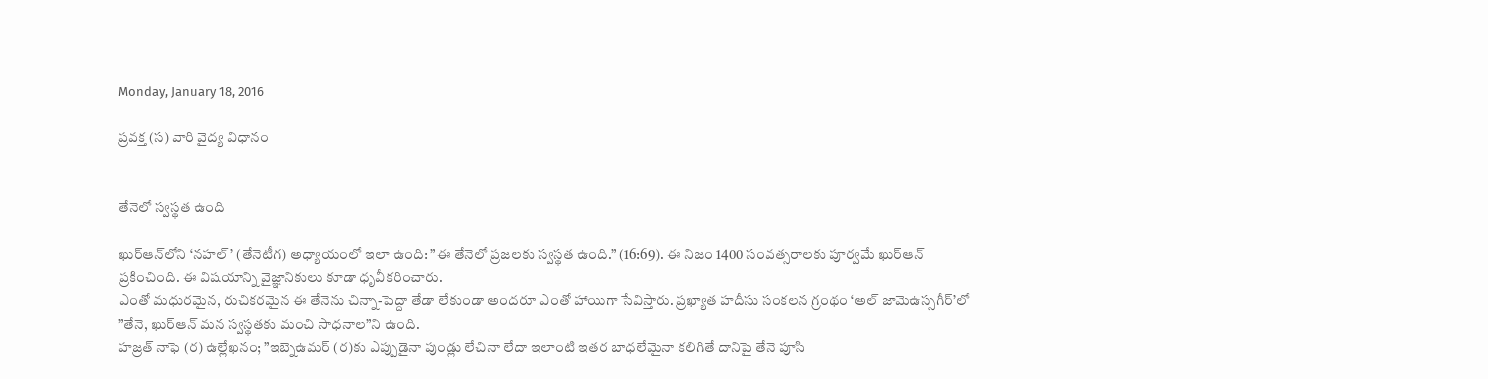Monday, January 18, 2016

ప్రవక్త (స) వారి వైద్య విధానం


తేనెలో స్వస్థత ఉంది

ఖుర్‌ఆన్‌లోని ‘నహల్‌’ (తేనెటీగ) అధ్యాయంలో ఇలా ఉంది: ”ఈ తేనెలో ప్రజలకు స్వస్థత ఉంది.” (16:69). ఈ నిజం 1400 సంవత్సరాలకు పూర్వమే ఖుర్‌ఆన్‌ ప్రకించింది. ఈ విషయాన్ని వైజ్ఞానికులు కూడా ధృవీకరించారు.
ఎంతో మధురమైన, రుచికరమైన ఈ తేనెను చిన్నా-పెద్దా తేడా లేకుండా అందరూ ఎంతో హాయిగా సేవిస్తారు. ప్రఖ్యాత హదీసు సంకలన గ్రంథం ‘అల్‌ జామెఉస్సగీర్‌’లో ”తేనె, ఖుర్‌ఆన్‌ మన స్వస్థతకు మంచి సాధనాల”ని ఉంది.
హజ్రత్‌ నాఫె (ర) ఉల్లేఖనం; ”ఇబ్నెఉమర్‌ (ర)కు ఎప్పుడైనా పుండ్లు లేచినా లేదా ఇలాంటి ఇతర బాధలేమైనా కలిగితే దానిపై తేనె పూసి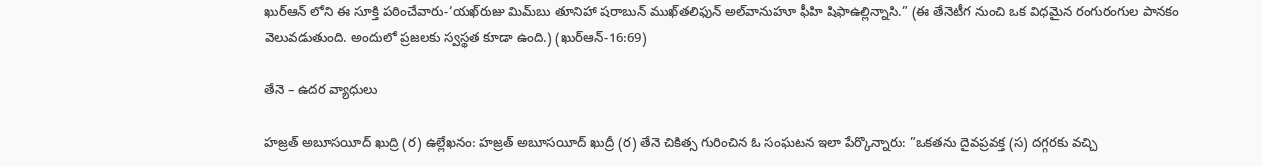ఖుర్‌ఆన్‌ లోని ఈ సూక్తి పఠించేవారు-‘యఖ్‌రుజు మిమ్‌బు తూనిహా షరాబున్‌ ముఖ్‌తలిఫున్‌ అల్‌వానుహూ ఫీహి షిఫాఉల్లిన్నాసి.” (ఈ తేనెటీగ నుంచి ఒక విధమైన రంగురంగుల పానకం వెలువడుతుంది. అందులో ప్రజలకు స్వస్థత కూడా ఉంది.) (ఖుర్‌ఆన్‌-16:69)

తేనె – ఉదర వ్యాధులు

హజ్రత్‌ అబూసయీద్‌ ఖుద్రి (ర) ఉల్లేఖనం: హజ్రత్‌ అబూసయీద్‌ ఖుద్రీ (ర) తేనె చికిత్స గురించిన ఓ సంఘటన ఇలా పేర్కొన్నారు: ”ఒకతను దైవప్రవక్త (స) దగ్గరకు వచ్చి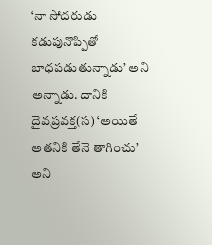‘నా సోదరుడు కడుపునొప్పితో బాధపడుతున్నాడు’ అని అన్నాడు. దానికి దైవప్రవక్త(స) ‘అయితే అతనికి తేనె తాగించు’ అని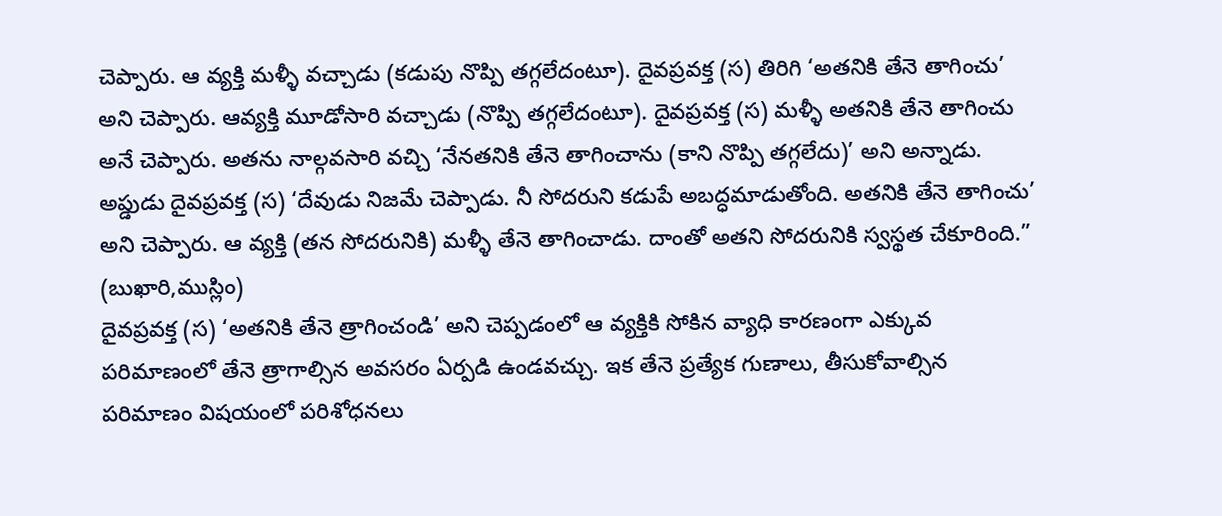చెప్పారు. ఆ వ్యక్తి మళ్ళీ వచ్చాడు (కడుపు నొప్పి తగ్గలేదంటూ). దైవప్రవక్త (స) తిరిగి ‘అతనికి తేనె తాగించు’ అని చెప్పారు. ఆవ్యక్తి మూడోసారి వచ్చాడు (నొప్పి తగ్గలేదంటూ). దైవప్రవక్త (స) మళ్ళీ అతనికి తేనె తాగించు అనే చెప్పారు. అతను నాల్గవసారి వచ్చి ‘నేనతనికి తేనె తాగించాను (కాని నొప్పి తగ్గలేదు)’ అని అన్నాడు. అప్డుడు దైవప్రవక్త (స) ‘దేవుడు నిజమే చెప్పాడు. నీ సోదరుని కడుపే అబద్ధమాడుతోంది. అతనికి తేనె తాగించు’ అని చెప్పారు. ఆ వ్యక్తి (తన సోదరునికి) మళ్ళీ తేనె తాగించాడు. దాంతో అతని సోదరునికి స్వస్థత చేకూరింది.” (బుఖారి,ముస్లిం)
దైవప్రవక్త (స) ‘అతనికి తేనె త్రాగించండి’ అని చెప్పడంలో ఆ వ్యక్తికి సోకిన వ్యాధి కారణంగా ఎక్కువ పరిమాణంలో తేనె త్రాగాల్సిన అవసరం ఏర్పడి ఉండవచ్చు. ఇక తేనె ప్రత్యేక గుణాలు, తీసుకోవాల్సిన పరిమాణం విషయంలో పరిశోధనలు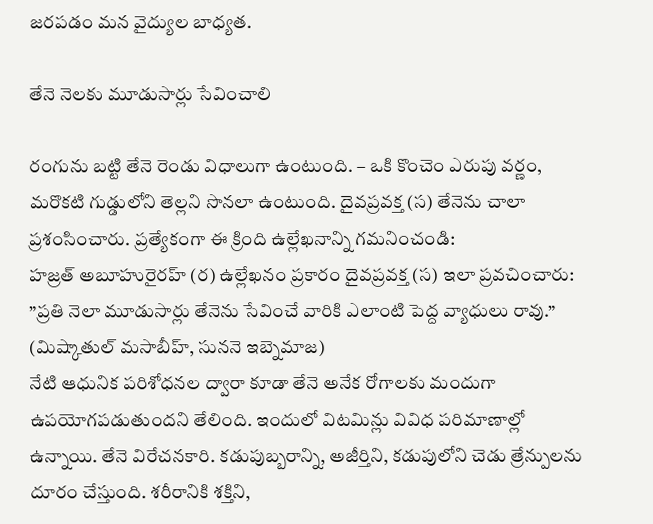జరపడం మన వైద్యుల బాధ్యత.

తేనె నెలకు మూడుసార్లు సేవించాలి

రంగును బట్టి తేనె రెండు విధాలుగా ఉంటుంది. – ఒకి కొంచెం ఎరుపు వర్ణం, మరొకటి గుడ్డులోని తెల్లని సొనలా ఉంటుంది. దైవప్రవక్త (స) తేనెను చాలా ప్రశంసించారు. ప్రత్యేకంగా ఈ క్రింది ఉల్లేఖనాన్ని గమనించండి:
హజ్రత్‌ అబూహురైరహ్‌ (ర) ఉల్లేఖనం ప్రకారం దైవప్రవక్త (స) ఇలా ప్రవచించారు: ”ప్రతి నెలా మూడుసార్లు తేనెను సేవించే వారికి ఎలాంటి పెద్ద వ్యాధులు రావు.” (మిష్కాతుల్‌ మసాబీహ్‌, సుననె ఇబ్నెమాజ)
నేటి ఆధునిక పరిశోధనల ద్వారా కూడా తేనె అనేక రోగాలకు మందుగా ఉపయోగపడుతుందని తేలింది. ఇందులో విటమిన్లు వివిధ పరిమాణాల్లో ఉన్నాయి. తేనె విరేచనకారి. కడుపుబ్బరాన్ని, అజీర్తిని, కడుపులోని చెడు త్రేన్పులను దూరం చేస్తుంది. శరీరానికి శక్తిని,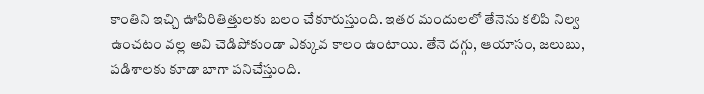కాంతిని ఇచ్చి ఊపిరితిత్తులకు బలం చేకూరుస్తుంది. ఇతర మందులలో తేనెను కలిపి నిల్వ ఉంచటం వల్ల అవి చెడిపోకుండా ఎక్కువ కాలం ఉంటాయి. తేనె దగ్గు, ఆయాసం, జలుబు, పడిశాలకు కూడా బాగా పనిచేస్తుంది.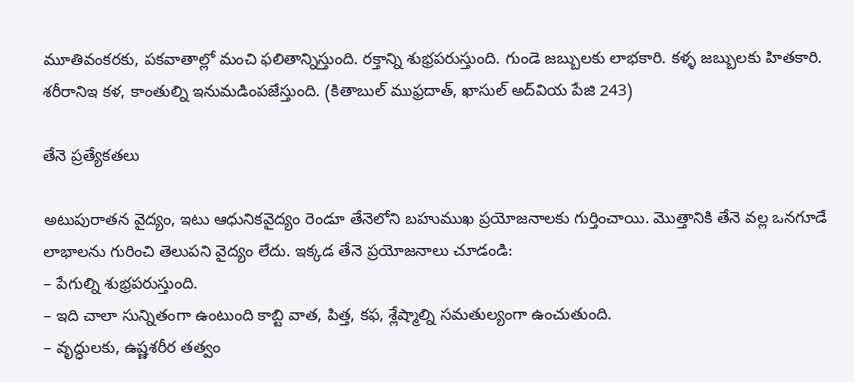మూతివంకరకు, పకవాతాల్లో మంచి ఫలితాన్నిస్తుంది. రక్తాన్ని శుభ్రపరుస్తుంది. గుండె జబ్బులకు లాభకారి. కళ్ళ జబ్బులకు హితకారి. శరీరానిఇ కళ, కాంతుల్ని ఇనుమడింపజేస్తుంది. (కితాబుల్‌ ముఫ్రదాత్‌, ఖాసుల్‌ అద్‌వియ పేజి 243)

తేనె ప్రత్యేకతలు

అటుపురాతన వైద్యం, ఇటు ఆధునికవైద్యం రెండూ తేనెలోని బహుముఖ ప్రయోజనాలకు గుర్తించాయి. మొత్తానికి తేనె వల్ల ఒనగూడే లాభాలను గురించి తెలుపని వైద్యం లేదు. ఇక్కడ తేనె ప్రయోజనాలు చూడండి:
– పేగుల్ని శుభ్రపరుస్తుంది.
– ఇది చాలా సున్నితంగా ఉంటుంది కాబ్టి వాత, పిత్త, కఫ, శ్లేష్మాల్ని సమతుల్యంగా ఉంచుతుంది.
– వృద్ధులకు, ఉష్ణశరీర తత్వం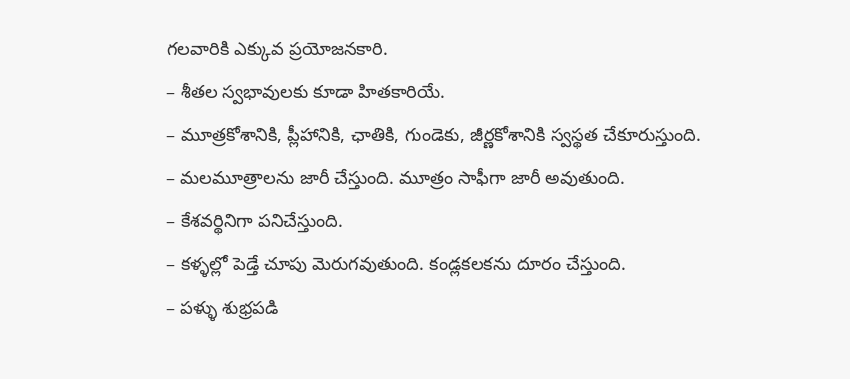గలవారికి ఎక్కువ ప్రయోజనకారి.
– శీతల స్వభావులకు కూడా హితకారియే.
– మూత్రకోశానికి, ప్లీహానికి, ఛాతికి, గుండెకు, జీర్ణకోశానికి స్వస్థత చేకూరుస్తుంది.
– మలమూత్రాలను జారీ చేస్తుంది. మూత్రం సాఫీగా జారీ అవుతుంది.
– కేశవర్థినిగా పనిచేస్తుంది.
– కళ్ళల్లో పెడ్తే చూపు మెరుగవుతుంది. కండ్లకలకను దూరం చేస్తుంది.
– పళ్ళు శుభ్రపడి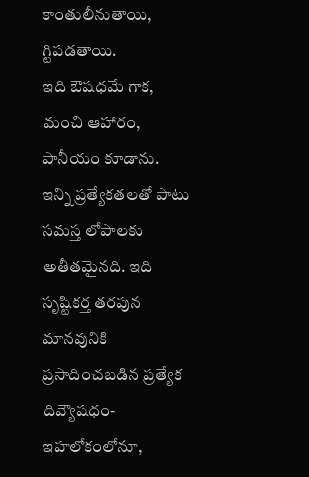కాంతులీనుతాయి, గ్టిపడతాయి.
ఇది ఔషధమే గాక, మంచి ఆహారం, పానీయం కూడాను.
ఇన్ని ప్రత్యేకతలతో పాటు సమస్త లోపాలకు అతీతమైనది. ఇది సృష్టికర్త తరపున మానవునికి ప్రసాదించబడిన ప్రత్యేక దివ్యౌషధం-ఇహలోకంలోనూ,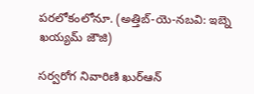పరలోకంలోనూ. (అత్తిబ్‌-యె-నబవి: ఇబ్నె ఖయ్యమ్‌ జౌజి)

సర్వరోగ నివారిణి ఖుర్‌ఆన్‌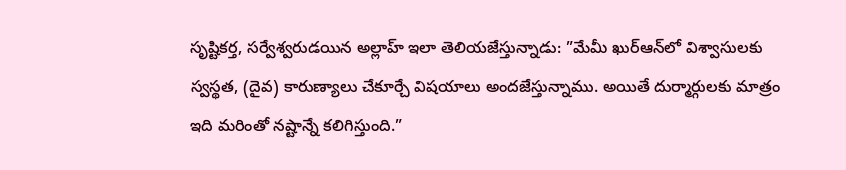సృష్టికర్త, సర్వేశ్వరుడయిన అల్లాహ్‌ ఇలా తెలియజేస్తున్నాడు: ”మేమీ ఖుర్‌ఆన్‌లో విశ్వాసులకు స్వస్థత, (దైవ) కారుణ్యాలు చేకూర్చే విషయాలు అందజేస్తున్నాము. అయితే దుర్మార్గులకు మాత్రం ఇది మరింతో నష్టాన్నే కలిగిస్తుంది.”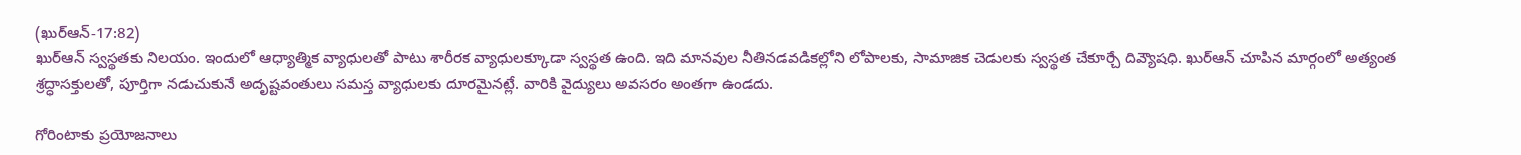(ఖుర్‌ఆన్‌-17:82)
ఖుర్‌ఆన్‌ స్వస్థతకు నిలయం. ఇందులో ఆధ్యాత్మిక వ్యాధులతో పాటు శారీరక వ్యాధులక్కూడా స్వస్థత ఉంది. ఇది మానవుల నీతినడవడికల్లోని లోపాలకు, సామాజిక చెడులకు స్వస్థత చేకూర్చే దివ్యౌషధి. ఖుర్‌ఆన్‌ చూపిన మార్గంలో అత్యంత శ్రద్ధాసక్తులతో, పూర్తిగా నడుచుకునే అదృష్టవంతులు సమస్త వ్యాధులకు దూరమైనట్లే. వారికి వైద్యులు అవసరం అంతగా ఉండదు.

గోరింటాకు ప్రయోజనాలు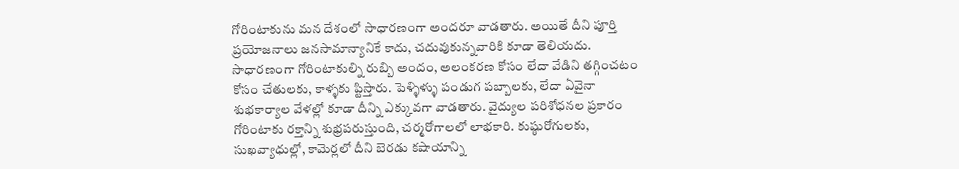గోరింటాకును మన దేశంలో సాధారణంగా అందరూ వాడతారు. అయితే దీని పూర్తి ప్రయోజనాలు జనసామాన్యానికే కాదు, చదువుకున్నవారికి కూడా తెలియదు. సాధారణంగా గోరింటాకుల్ని రుబ్బి అందం, అలంకరణ కోసం లేదా వేడిని తగ్గించటం కోసం చేతులకు, కాళ్ళకు ప్టిస్తారు. పెళ్ళిళ్ళు పండుగ పబ్బాలకు, లేదా ఏవైనా శుభకార్యాల వేళల్లో కూడా దీన్ని ఎక్కువగా వాడతారు. వైద్యుల పరిశోధనల ప్రకారం గోరింటాకు రక్తాన్ని శుభ్రపరుస్తుంది, చర్మరోగాలలో లాభకారి. కుష్ఠురోగులకు, సుఖవ్యాధుల్లో, కామెర్లలో దీని బెరడు కషాయాన్ని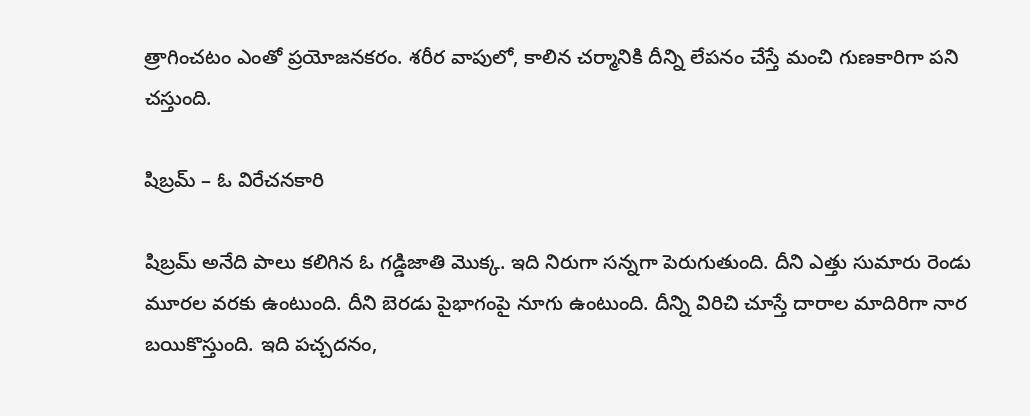త్రాగించటం ఎంతో ప్రయోజనకరం. శరీర వాపులో, కాలిన చర్మానికి దీన్ని లేపనం చేస్తే మంచి గుణకారిగా పని చస్తుంది.

షిబ్రమ్‌ – ఓ విరేచనకారి

షిబ్రమ్‌ అనేది పాలు కలిగిన ఓ గడ్డిజాతి మొక్క. ఇది నిరుగా సన్నగా పెరుగుతుంది. దీని ఎత్తు సుమారు రెండు మూరల వరకు ఉంటుంది. దీని బెరడు పైభాగంపై నూగు ఉంటుంది. దీన్ని విరిచి చూస్తే దారాల మాదిరిగా నార బయికొస్తుంది. ఇది పచ్చదనం,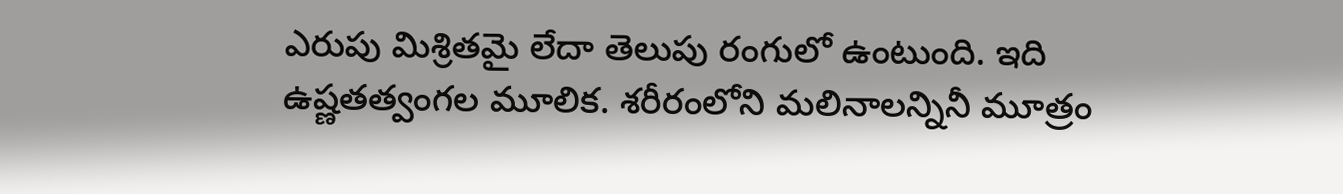ఎరుపు మిశ్రితమై లేదా తెలుపు రంగులో ఉంటుంది. ఇది ఉష్ణతత్వంగల మూలిక. శరీరంలోని మలినాలన్నినీ మూత్రం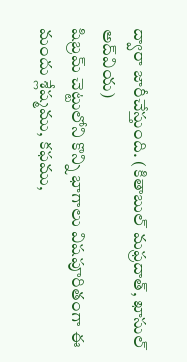ద్వారా జారీచేస్తుంది. (కితాబుల్‌ మఫ్రదాత్‌, ఖాసుల్‌ అద్‌వియ)
షిబ్రమ్‌ చెట్టులోని కొన్ని భాగాలు విషపూరితంగా ఈ మందు శ్లేష్మము, కఫము,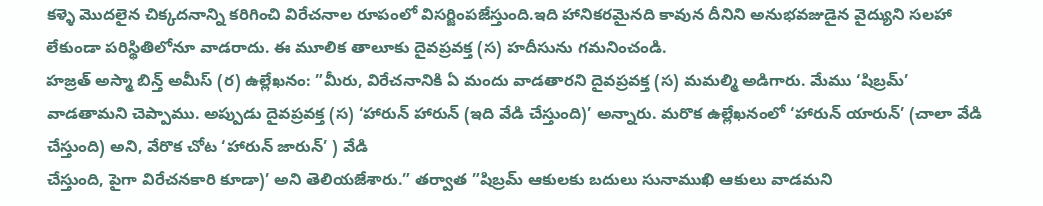కళ్ళె మొదలైన చిక్కదనాన్ని కరిగించి విరేచనాల రూపంలో విసర్జింపజేస్తుంది.ఇది హానికరమైనది కావున దీనిని అనుభవజుడైన వైద్యుని సలహా లేకుండా పరిస్థితిలోనూ వాడరాదు. ఈ మూలిక తాలూకు దైవప్రవక్త (స) హదీసును గమనించండి.
హజ్రత్‌ అస్మా బిన్త్‌ అమీస్‌ (ర) ఉల్లేఖనం: ”మీరు, విరేచనానికి ఏ మందు వాడతారని దైవప్రవక్త (స) మమల్మి అడిగారు. మేము ‘షిబ్రమ్‌’ వాడతామని చెప్పాము. అప్పుడు దైవప్రవక్త (స) ‘హారున్‌ హారున్‌ (ఇది వేడి చేస్తుంది)’ అన్నారు. మరొక ఉల్లేఖనంలో ‘హారున్‌ యారున్‌’ (చాలా వేడి చేస్తుంది) అని, వేరొక చోట ‘హారున్‌ జారున్‌’ ) వేడి
చేస్తుంది, పైగా విరేచనకారి కూడా)’ అని తెలియజేశారు.” తర్వాత ”షిబ్రమ్‌ ఆకులకు బదులు సునాముఖి ఆకులు వాడమని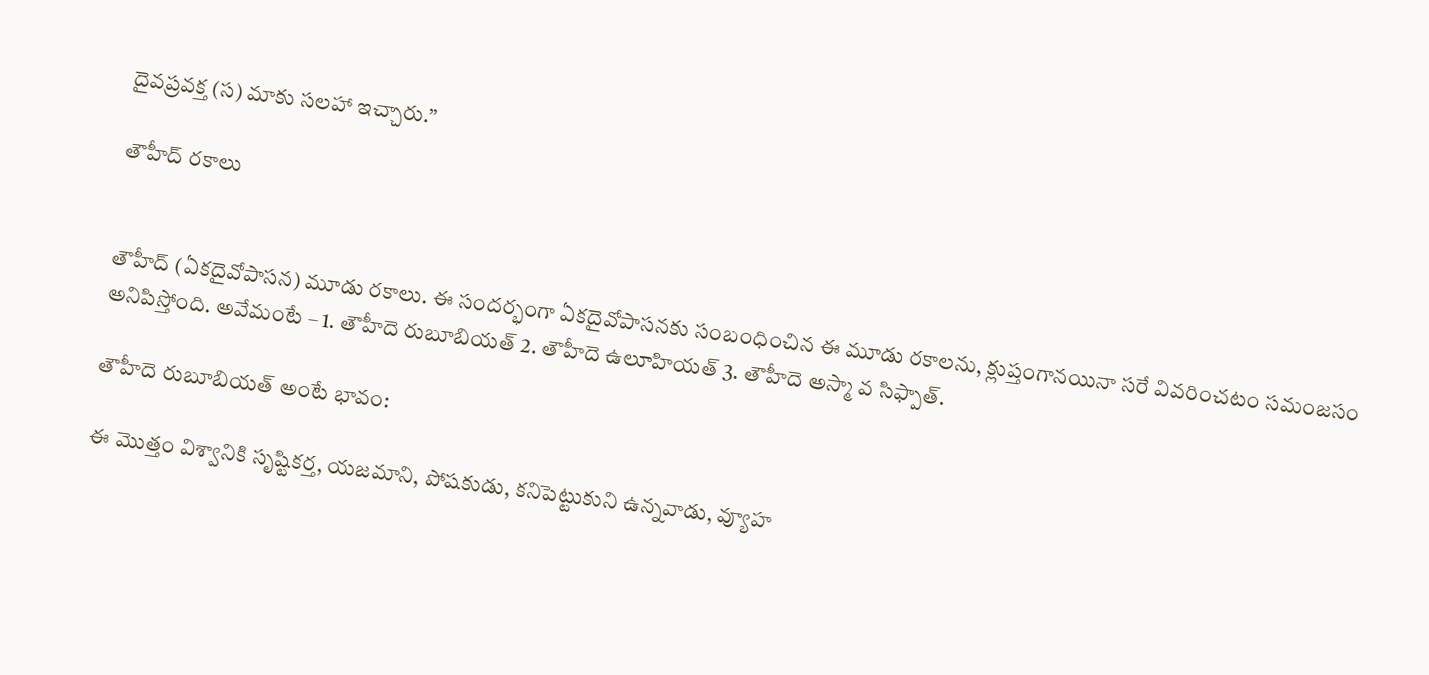దైవప్రవక్త (స) మాకు సలహా ఇచ్చారు.”

తౌహీద్ రకాలు


తౌహీద్ (ఏకదైవోపాసన) మూడు రకాలు. ఈ సందర్భంగా ఏకదైవోపాసనకు సంబంధించిన ఈ మూడు రకాలను, క్లుప్తంగానయినా సరే వివరించటం సమంజసం అనిపిస్తోంది. అవేమంటే – 1. తౌహీదె రుబూబియత్ 2. తౌహీదె ఉలూహియత్ 3. తౌహీదె అస్మా వ సిఫ్పాత్.

తౌహీదె రుబూబియత్ అంటే భావం:

ఈ మొత్తం విశ్వానికి సృష్టికర్త, యజమాని, పోషకుడు, కనిపెట్టుకుని ఉన్నవాడు, వ్యూహ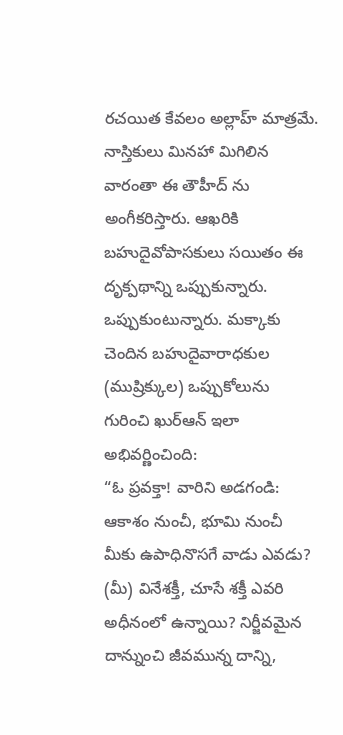రచయిత కేవలం అల్లాహ్ మాత్రమే. నాస్తికులు మినహా మిగిలిన వారంతా ఈ తౌహీద్ ను అంగీకరిస్తారు. ఆఖరికి బహుదైవోపాసకులు సయితం ఈ దృక్పథాన్ని ఒప్పుకున్నారు. ఒప్పుకుంటున్నారు. మక్కాకు చెందిన బహుదైవారాధకుల (ముష్రిక్కుల) ఒప్పుకోలును గురించి ఖుర్ఆన్ ఇలా అభివర్ణించింది:
“ఓ ప్రవక్తా! వారిని అడగండి: ఆకాశం నుంచీ, భూమి నుంచీ మీకు ఉపాధినొసగే వాడు ఎవడు? (మీ) వినేశక్తీ, చూసే శక్తీ ఎవరి అధీనంలో ఉన్నాయి? నిర్జీవమైన దాన్నుంచి జీవమున్న దాన్ని,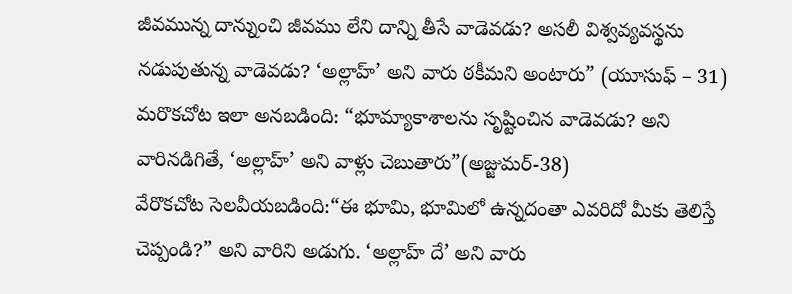జీవమున్న దాన్నుంచి జీవము లేని దాన్ని తీసే వాడెవడు? అసలీ విశ్వవ్యవస్థను నడుపుతున్న వాడెవడు? ‘అల్లాహ్’ అని వారు ఠకీమని అంటారు” (యూసుఫ్ – 31)
మరొకచోట ఇలా అనబడింది: “భూమ్యాకాశాలను సృష్టించిన వాడెవడు? అని వారినడిగితే, ‘అల్లాహ్’ అని వాళ్లు చెబుతారు”(అజ్జుమర్-38)
వేరొకచోట సెలవీయబడింది:“ఈ భూమి, భూమిలో ఉన్నదంతా ఎవరిదో మీకు తెలిస్తే చెప్పండి?” అని వారిని అడుగు. ‘అల్లాహ్ దే’ అని వారు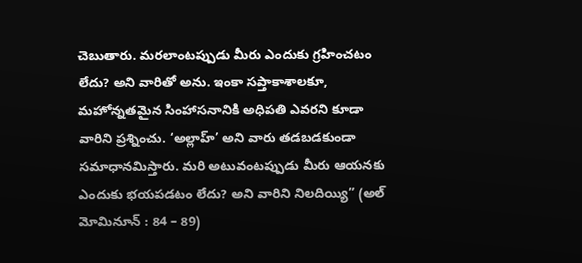చెబుతారు. మరలాంటప్పుడు మీరు ఎందుకు గ్రహించటం లేదు? అని వారితో అను. ఇంకా సప్తాకాశాలకూ, మహోన్నతమైన సింహాసనానికి అధిపతి ఎవరని కూడా వారిని ప్రశ్నించు. ‘అల్లాహ్’ అని వారు తడబడకుండా సమాధానమిస్తారు. మరి అటువంటప్పుడు మీరు ఆయనకు ఎందుకు భయపడటం లేదు? అని వారిని నిలదియ్యి” (అల్ మోమినూన్ : 84 – 89)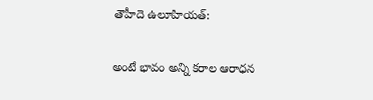తౌహీదె ఉలూహియత్:

అంటే భావం అన్ని కరాల ఆరాధన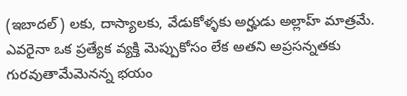(ఇబాదల్) లకు, దాస్యాలకు, వేడుకోళ్ళకు అర్హుడు అల్లాహ్ మాత్రమే. ఎవరైనా ఒక ప్రత్యేక వ్యక్తి మెప్పుకోసం లేక అతని అప్రసన్నతకు గురవుతామేమెనన్న భయం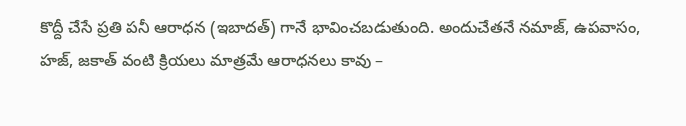కొద్దీ చేసే ప్రతి పనీ ఆరాధన (ఇబాదత్) గానే భావించబడుతుంది. అందుచేతనే నమాజ్, ఉపవాసం, హజ్, జకాత్ వంటి క్రియలు మాత్రమే ఆరాధనలు కావు –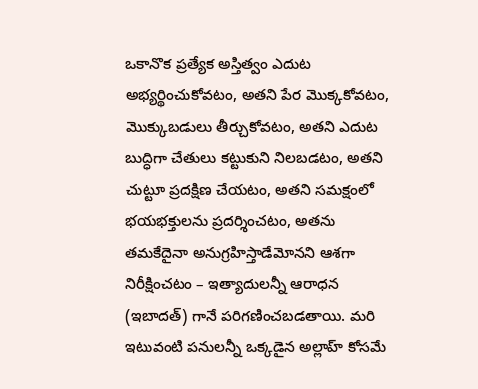ఒకానొక ప్రత్యేక అస్తిత్వం ఎదుట అభ్యర్థించుకోవటం, అతని పేర మొక్కకోవటం, మొక్కుబడులు తీర్చుకోవటం, అతని ఎదుట బుద్ధిగా చేతులు కట్టుకుని నిలబడటం, అతని చుట్టూ ప్రదక్షిణ చేయటం, అతని సమక్షంలో భయభక్తులను ప్రదర్శించటం, అతను తమకేదైనా అనుగ్రహిస్తాడేమోనని ఆశగా నిరీక్షించటం – ఇత్యాదులన్నీ ఆరాధన (ఇబాదత్) గానే పరిగణించబడతాయి. మరి ఇటువంటి పనులన్నీ ఒక్కడైన అల్లాహ్ కోసమే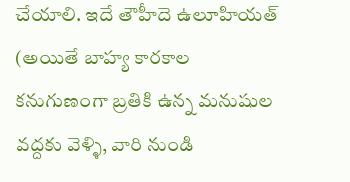చేయాలి. ఇదే తౌహీదె ఉలూహియత్ (అయితే బాహ్య కారకాల కనుగుణంగా బ్రతికి ఉన్న మనుషుల వద్దకు వెళ్ళి, వారి నుండి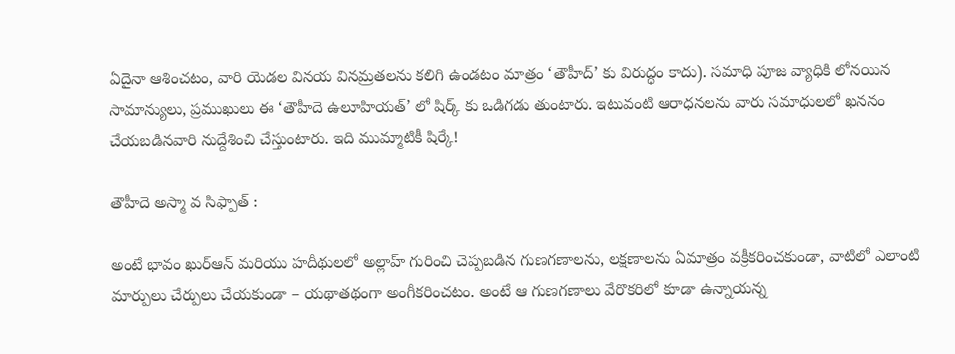ఏదైనా ఆశించటం, వారి యెడల వినయ వినమ్రతలను కలిగి ఉండటం మాత్రం ‘తౌహీద్’ కు విరుద్ధం కాదు). సమాధి పూజ వ్యాధికి లోనయిన సామాన్యులు, ప్రముఖులు ఈ ‘తౌహీదె ఉలూహియత్’ లో షిర్క్ కు ఒడిగడు తుంటారు. ఇటువంటి ఆరాధనలను వారు సమాధులలో ఖననం చేయబడినవారి నుద్దేశించి చేస్తుంటారు. ఇది ముమ్మాటికీ షిర్కే!

తౌహీదె అస్మా వ సిఫ్పాత్ :

అంటే భావం ఖుర్ఆన్ మరియు హదీథులలో అల్లాహ్ గురించి చెప్పబడిన గుణగణాలను, లక్షణాలను ఏమాత్రం వక్రీకరించకుండా, వాటిలో ఎలాంటి మార్పులు చేర్పులు చేయకుండా – యథాతథంగా అంగీకరించటం. అంటే ఆ గుణగణాలు వేరొకరిలో కూడా ఉన్నాయన్న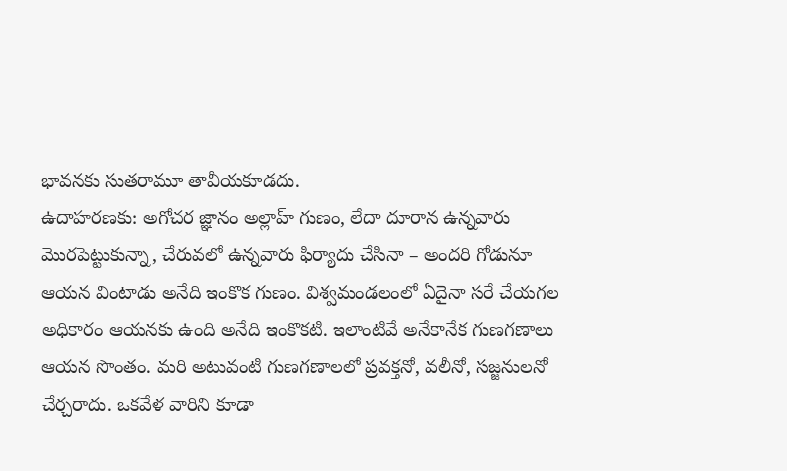భావనకు సుతరామూ తావీయకూడదు.
ఉదాహరణకు: అగోచర జ్ఞానం అల్లాహ్ గుణం, లేదా దూరాన ఉన్నవారు మొరపెట్టుకున్నా, చేరువలో ఉన్నవారు ఫిర్యాదు చేసినా – అందరి గోడునూ ఆయన వింటాడు అనేది ఇంకొక గుణం. విశ్వమండలంలో ఏదైనా సరే చేయగల అధికారం ఆయనకు ఉంది అనేది ఇంకొకటి. ఇలాంటివే అనేకానేక గుణగణాలు ఆయన సొంతం. మరి అటువంటి గుణగణాలలో ప్రవక్తనో, వలీనో, సజ్జనులనో చేర్చరాదు. ఒకవేళ వారిని కూడా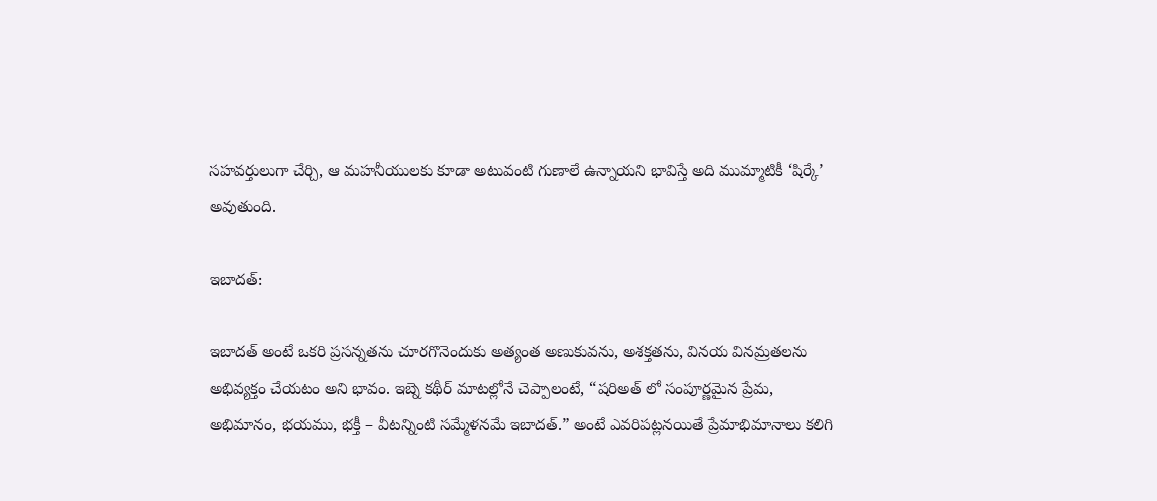సహవర్తులుగా చేర్చి, ఆ మహనీయులకు కూడా అటువంటి గుణాలే ఉన్నాయని భావిస్తే అది ముమ్మాటికీ ‘షిర్కే’ అవుతుంది.

ఇబాదత్:

ఇబాదత్ అంటే ఒకరి ప్రసన్నతను చూరగొనెందుకు అత్యంత అణుకువను, అశక్తతను, వినయ వినమ్రతలను అభివ్యక్తం చేయటం అని భావం. ఇబ్నె కథీర్ మాటల్లోనే చెప్పాలంటే, “షరిఅత్ లో సంపూర్ణమైన ప్రేమ, అభిమానం, భయము, భక్తీ – వీటన్నింటి సమ్మేళనమే ఇబాదత్.” అంటే ఎవరిపట్లనయితే ప్రేమాభిమానాలు కలిగి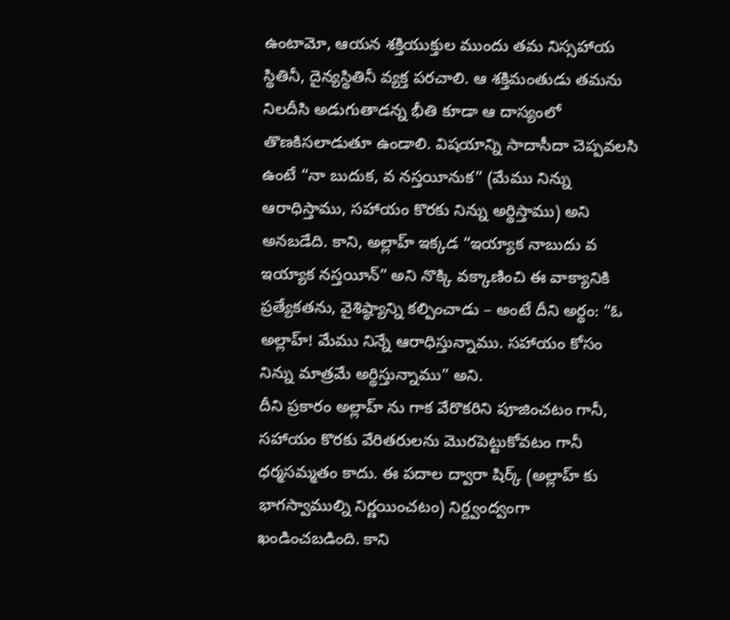ఉంటామో, ఆయన శక్తియుక్తుల ముందు తమ నిస్సహాయ స్థితినీ, దైన్యస్థితినీ వ్యక్త పరచాలి. ఆ శక్తిమంతుడు తమను నిలదీసి అడుగుతాడన్న భీతి కూడా ఆ దాస్యంలో తొణకిసలాడుతూ ఉండాలి. విషయాన్ని సాదాసీదా చెప్పవలసి ఉంటే “నా బుదుక, వ నస్తయీనుక” (మేము నిన్ను ఆరాధిస్తాము, సహాయం కొరకు నిన్ను అర్థిస్తాము) అని అనబడేది. కాని, అల్లాహ్ ఇక్కడ “ఇయ్యాక నాబుదు వ ఇయ్యాక నస్తయీన్” అని నొక్కి వక్కాణించి ఈ వాక్యానికి ప్రత్యేకతను, వైశిష్ఠ్యాన్ని కల్పించాడు – అంటే దీని అర్థం: “ఓ అల్లాహ్! మేము నిన్నే ఆరాధిస్తున్నాము. సహాయం కోసం నిన్ను మాత్రమే అర్థిస్తున్నాము” అని.
దీని ప్రకారం అల్లాహ్ ను గాక వేరొకరిని పూజించటం గానీ, సహాయం కొరకు వేరితరులను మొరపెట్టుకోవటం గానీ ధర్మసమ్మతం కాదు. ఈ పదాల ద్వారా షిర్క్ (అల్లాహ్ కు భాగస్వాముల్ని నిర్ణయించటం) నిర్ద్వంద్వంగా ఖండించబడింది. కాని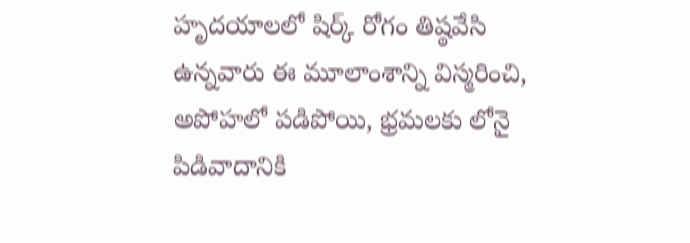హృదయాలలో షిర్క్ రోగం తిష్ఠవేసి ఉన్నవారు ఈ మూలాంశాన్ని విస్మరించి, అపోహలో పడిపోయి, భ్రమలకు లోనై పిడివాదానికి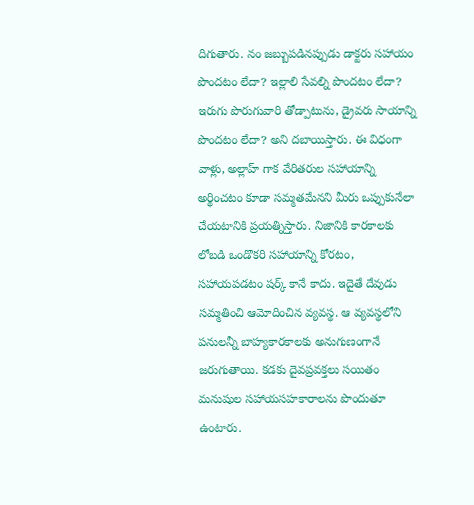దిగుతారు. నం జబ్బుపడినప్పుడు డాక్టరు సహాయం పొందటం లేదా? ఇల్లాలి సేవల్ని పొందటం లేదా? ఇరుగు పొరుగువారి తోడ్పాటును, డ్రైవరు సాయాన్ని పొందటం లేదా? అని దబాయిస్తారు. ఈ విధంగా వాళ్లు, అల్లాహ్ గాక వేరితరుల సహాయాన్ని అర్థించటం కూడా సమ్మతమేనని మీరు ఒప్పుకునేలా చేయటానికి ప్రయత్నిస్తారు. నిజానికి కారకాలకు లోబడి ఒండొకరి సహాయాన్ని కోరటం, సహాయపడటం షర్క్ కానే కాదు. ఇదైతే దేవుడు సమ్మతించి ఆమోదించిన వ్యవస్థ. ఆ వ్యవస్థలోని పనులన్నీ బాహ్యకారకాలకు అనుగుణంగానే జరుగుతాయి. కడకు దైవప్రవక్తలు సయితం మనుషుల సహాయసహకారాలను పొందుతూ ఉంటారు.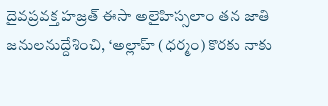దైవప్రవక్త హజ్రత్ ఈసా అలైహిస్సలాం తన జాతి జనులనుద్దేశించి, ‘అల్లాహ్ (ధర్మం) కొరకు నాకు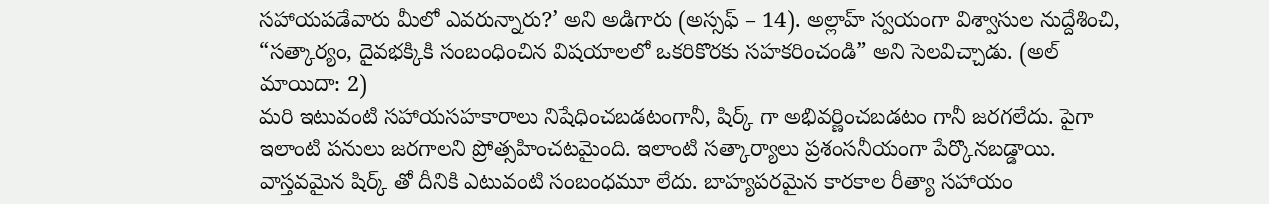సహాయపడేవారు మీలో ఎవరున్నారు?’ అని అడిగారు (అస్సఫ్ – 14). అల్లాహ్ స్వయంగా విశ్వాసుల నుద్దేశించి, “సత్కార్యం, దైవభక్కికి సంబంధించిన విషయాలలో ఒకరికొరకు సహకరించండి” అని సెలవిచ్చాడు. (అల్ మాయిదా: 2)
మరి ఇటువంటి సహాయసహకారాలు నిషేధించబడటంగానీ, షిర్క్ గా అభివర్ణించబడటం గానీ జరగలేదు. పైగా ఇలాంటి పనులు జరగాలని ప్రోత్సహించటమైంది. ఇలాంటి సత్కార్యాలు ప్రశంసనీయంగా పేర్కొనబడ్డాయి. వాస్తవమైన షిర్క్ తో దీనికి ఎటువంటి సంబంధమూ లేదు. బాహ్యపరమైన కారకాల రీత్యా సహాయం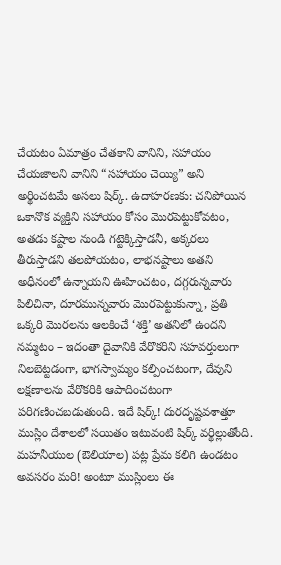చేయటం ఏమాత్రం చేతకాని వానిని, సహాయం చేయజాలని వానిని “సహాయం చెయ్యి” అని అర్థించటమే అసలు షిర్క్. ఉదాహరణకు: చనిపోయిన ఒకానొక వ్యక్తిని సహాయం కోసం మొరపెట్టుకోవటం, అతడు కష్టాల నుండి గట్టెక్కిస్తాడనీ, అక్కరలు తీరుస్తాడని తలపోయటం, లాభనష్టాలు అతని అధీనంలో ఉన్నాయని ఊహించటం, దగ్గరున్నవారు పిలిచినా, దూరమున్నవారు మొరపెట్టుకున్నా, ప్రతి ఒక్కరి మొరలను ఆలకించే ‘శక్తి’ అతనిలో ఉందని నమ్మటం – ఇదంతా దైవానికి వేరొకరిని సహవర్తులుగా నిలబెట్టడంగా, భాగస్వామ్యం కల్పించటంగా, దేవుని లక్షణాలను వేరొకరికి ఆపాదించటంగా పరిగణించబడుతుంది. ఇదే షిర్క్! దురదృష్టవశాత్తూ ముస్లిం దేశాలలో సయితం ఇటువంటి షిర్క్ వర్థిల్లుతోంది. మహనీయుల (ఔలియాల) పట్ల ప్రేమ కలిగి ఉండటం అవసరం మరి! అంటూ ముస్లింలు ఈ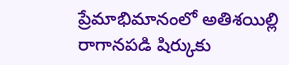ప్రేమాభిమానంలో అతిశయిల్లి రాగానపడి షిర్కుకు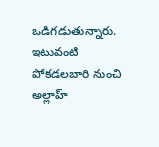ఒడిగడుతున్నారు. ఇటువంటి పోకడలబారి నుంచి అల్లాహ్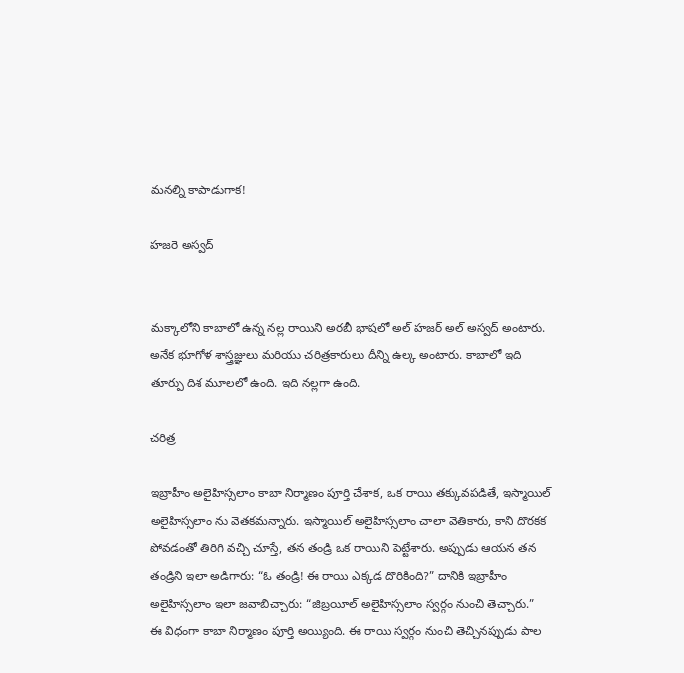మనల్ని కాపాడుగాక!

హజరె అస్వద్


మక్కాలోని కాబాలో ఉన్న నల్ల రాయిని అరబీ భాషలో అల్ హజర్ అల్ అస్వద్ అంటారు. అనేక భూగోళ శాస్త్రజ్ఞులు మరియు చరిత్రకారులు దీన్ని ఉల్క అంటారు. కాబాలో ఇది తూర్పు దిశ మూలలో ఉంది. ఇది నల్లగా ఉంది.

చరిత్ర

ఇబ్రాహీం అలైహిస్సలాం కాబా నిర్మాణం పూర్తి చేశాక, ఒక రాయి తక్కువపడితే, ఇస్మాయిల్ అలైహిస్సలాం ను వెతకమన్నారు. ఇస్మాయిల్ అలైహిస్సలాం చాలా వెతికారు, కాని దొరకక పోవడంతో తిరిగి వచ్చి చూస్తే, తన తండ్రి ఒక రాయిని పెట్టేశారు. అప్పుడు ఆయన తన తండ్రిని ఇలా అడిగారు: “ఓ తండ్రి! ఈ రాయి ఎక్కడ దొరికింది?” దానికి ఇబ్రాహీం అలైహిస్సలాం ఇలా జవాబిచ్చారు: “జిబ్రయీల్ అలైహిస్సలాం స్వర్గం నుంచి తెచ్చారు.”
ఈ విధంగా కాబా నిర్మాణం పూర్తి అయ్యింది. ఈ రాయి స్వర్గం నుంచి తెచ్చినప్పుడు పాల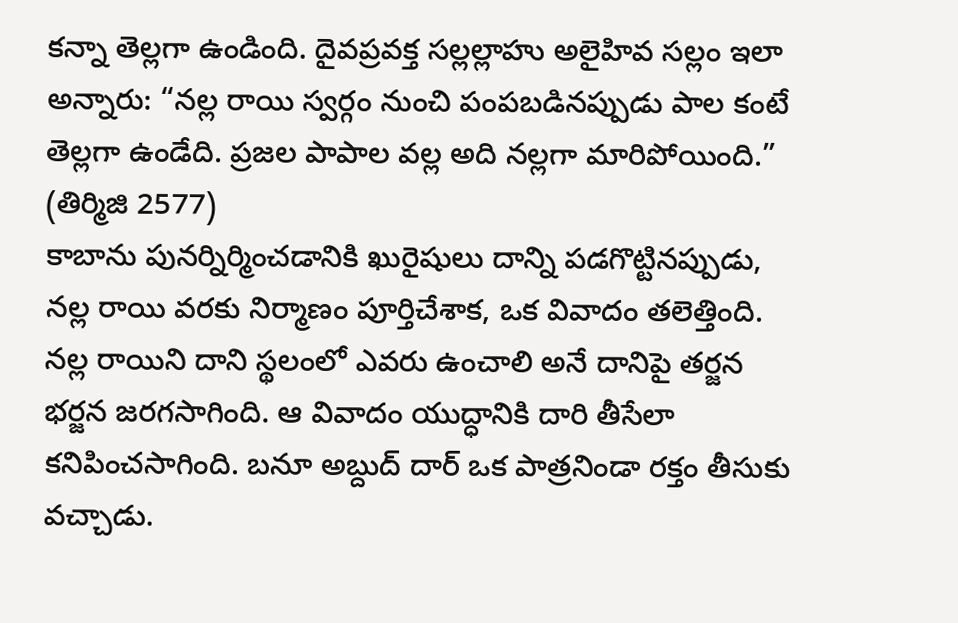కన్నా తెల్లగా ఉండింది. దైవప్రవక్త సల్లల్లాహు అలైహివ సల్లం ఇలా అన్నారు: “నల్ల రాయి స్వర్గం నుంచి పంపబడినప్పుడు పాల కంటే తెల్లగా ఉండేది. ప్రజల పాపాల వల్ల అది నల్లగా మారిపోయింది.” (తిర్మిజి 2577)
కాబాను పునర్నిర్మించడానికి ఖురైషులు దాన్ని పడగొట్టినప్పుడు, నల్ల రాయి వరకు నిర్మాణం పూర్తిచేశాక, ఒక వివాదం తలెత్తింది. నల్ల రాయిని దాని స్థలంలో ఎవరు ఉంచాలి అనే దానిపై తర్జన భర్జన జరగసాగింది. ఆ వివాదం యుద్ధానికి దారి తీసేలా కనిపించసాగింది. బనూ అబ్దుద్ దార్ ఒక పాత్రనిండా రక్తం తీసుకు వచ్చాడు.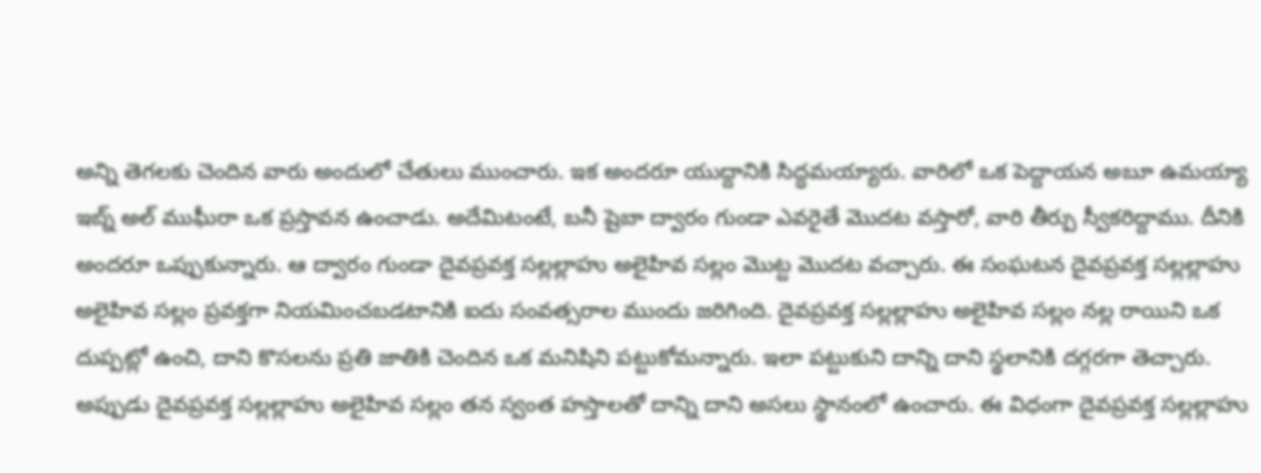అన్ని తెగలకు చెందిన వారు అందులో చేతులు ముంచారు. ఇక అందరూ యుద్దానికి సిద్ధమయ్యారు. వారిలో ఒక పెద్దాయన అబూ ఉమయ్యా ఇబ్న్ అల్ ముఘీరా ఒక ప్రస్తావన ఉంచాడు. అదేమిటంటే, బనీ షైబా ద్వారం గుండా ఎవరైతే మొదట వస్తారో, వారి తీర్పు స్వీకరిద్దాము. దీనికి అందరూ ఒప్పుకున్నారు. ఆ ద్వారం గుండా దైవప్రవక్త సల్లల్లాహు అలైహివ సల్లం మొట్ట మొదట వచ్చారు. ఈ సంఘటన దైవప్రవక్త సల్లల్లాహు అలైహివ సల్లం ప్రవక్తగా నియమించబడటానికి ఐదు సంవత్సరాల ముందు జరిగింది. దైవప్రవక్త సల్లల్లాహు అలైహివ సల్లం నల్ల రాయిని ఒక దుప్పట్లో ఉంచి, దాని కొసలను ప్రతి జాతికి చెందిన ఒక మనిషిని పట్టుకోమన్నారు. ఇలా పట్టుకుని దాన్ని దాని స్థలానికి దగ్గరగా తెచ్చారు. అప్పుడు దైవప్రవక్త సల్లల్లాహు అలైహివ సల్లం తన స్వంత హస్తాలతో దాన్ని దాని అసలు స్థానంలో ఉంచారు. ఈ విధంగా దైవప్రవక్త సల్లల్లాహు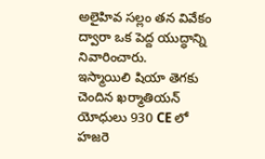అలైహివ సల్లం తన వివేకం ద్వారా ఒక పెద్ద యుద్ధాన్ని నివారించారు.
ఇస్మాయిలి షియా తెగకు చెందిన ఖర్మాతియన్ యోధులు 930 CE లో హజరె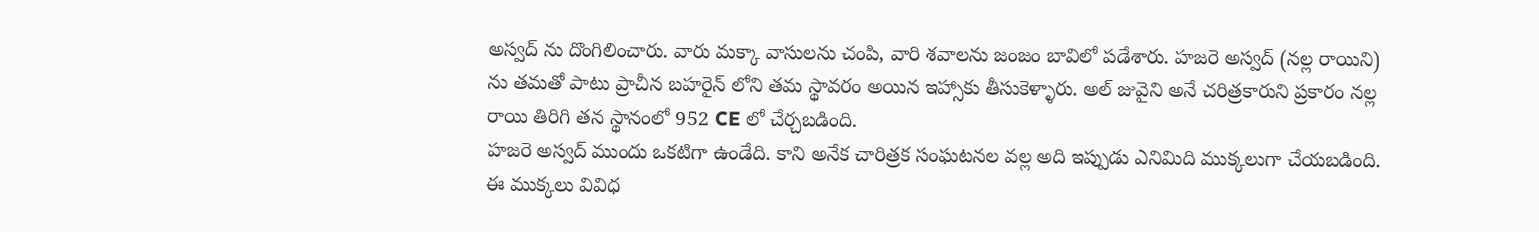అస్వద్ ను దొంగిలించారు. వారు మక్కా వాసులను చంపి, వారి శవాలను జంజం బావిలో పడేశారు. హజరె అస్వద్ (నల్ల రాయిని) ను తమతో పాటు ప్రాచీన బహరైన్ లోని తమ స్థావరం అయిన ఇహ్సాకు తీసుకెళ్ళారు. అల్ జువైని అనే చరిత్రకారుని ప్రకారం నల్ల రాయి తిరిగి తన స్థానంలో 952 CE లో చేర్చబడింది.
హజరె అస్వద్ ముందు ఒకటిగా ఉండేది. కాని అనేక చారిత్రక సంఘటనల వల్ల అది ఇప్పుడు ఎనిమిది ముక్కలుగా చేయబడింది. ఈ ముక్కలు వివిధ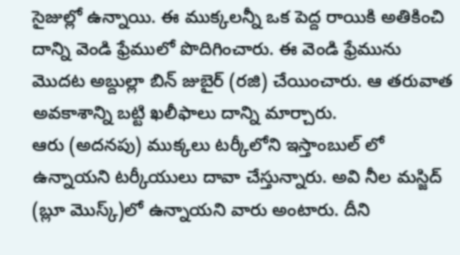సైజుల్లో ఉన్నాయి. ఈ ముక్కలన్నీ ఒక పెద్ద రాయికి అతికించి దాన్ని వెండి ఫ్రేములో పొదిగించారు. ఈ వెండి ఫ్రేమును మొదట అబ్దుల్లా బిన్ జుబైర్ (రజి) చేయించారు. ఆ తరువాత అవకాశాన్ని బట్టి ఖలీఫాలు దాన్ని మార్చారు.
ఆరు (అదనపు) ముక్కలు టర్కీలోని ఇస్తాంబుల్ లో ఉన్నాయని టర్కీయులు దావా చేస్తున్నారు. అవి నీల మస్జిద్ (బ్లూ మొస్క్)లో ఉన్నాయని వారు అంటారు. దీని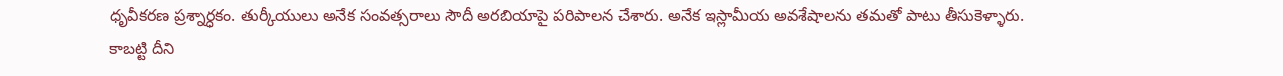ధృవీకరణ ప్రశ్నార్ధకం. తుర్కీయులు అనేక సంవత్సరాలు సౌదీ అరబియాపై పరిపాలన చేశారు. అనేక ఇస్లామీయ అవశేషాలను తమతో పాటు తీసుకెళ్ళారు. కాబట్టి దీని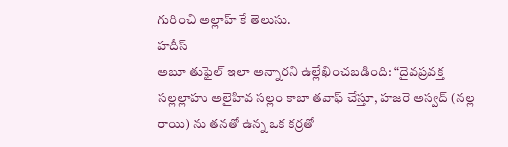గురించి అల్లాహ్ కే తెలుసు.
హదీస్
అబూ తుఫైల్ ఇలా అన్నారని ఉల్లేఖించబడింది: “దైవప్రవక్త సల్లల్లాహు అలైహివ సల్లం కాబా తవాఫ్ చేస్తూ, హజరె అస్వద్ (నల్ల రాయి) ను తనతో ఉన్న ఒక కర్రతో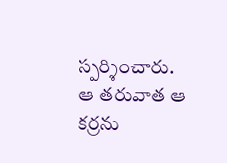స్పర్శించారు. ఆ తరువాత ఆ కర్రను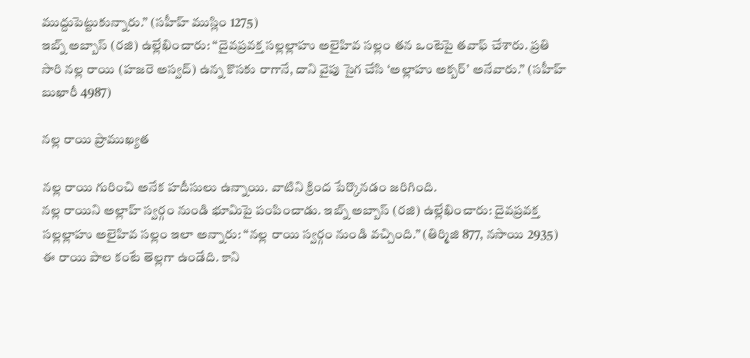ముద్దుపెట్టుకున్నారు.” (సహీహ్ ముస్లిం 1275)
ఇబ్న్ అబ్బాస్ (రజి) ఉల్లేఖించారు: “దైవప్రవక్త సల్లల్లాహు అలైహివ సల్లం తన ఒంటెపై తవాఫ్ చేశారు. ప్రతి సారి నల్ల రాయి (హజరె అస్వద్) ఉన్న కొసకు రాగానే, దాని వైపు సైగ చేసి ‘అల్లాహు అక్బర్’ అనేవారు.” (సహీహ్ బుఖారీ 4987)

నల్ల రాయి ప్రాముఖ్యత

నల్ల రాయి గురించి అనేక హదీసులు ఉన్నాయి. వాటిని క్రింద పేర్కొనడం జరిగింది.
నల్ల రాయిని అల్లాహ్ స్వర్గం నుండి భూమిపై పంపించాడు. ఇబ్న్ అబ్బాస్ (రజి) ఉల్లేఖించారు: దైవప్రవక్త సల్లల్లాహు అలైహివ సల్లం ఇలా అన్నారు: “నల్ల రాయి స్వర్గం నుండి వచ్చింది.” (తిర్మిజి 877, నసాయి 2935)
ఈ రాయి పాల కంటే తెల్లగా ఉండేది. కాని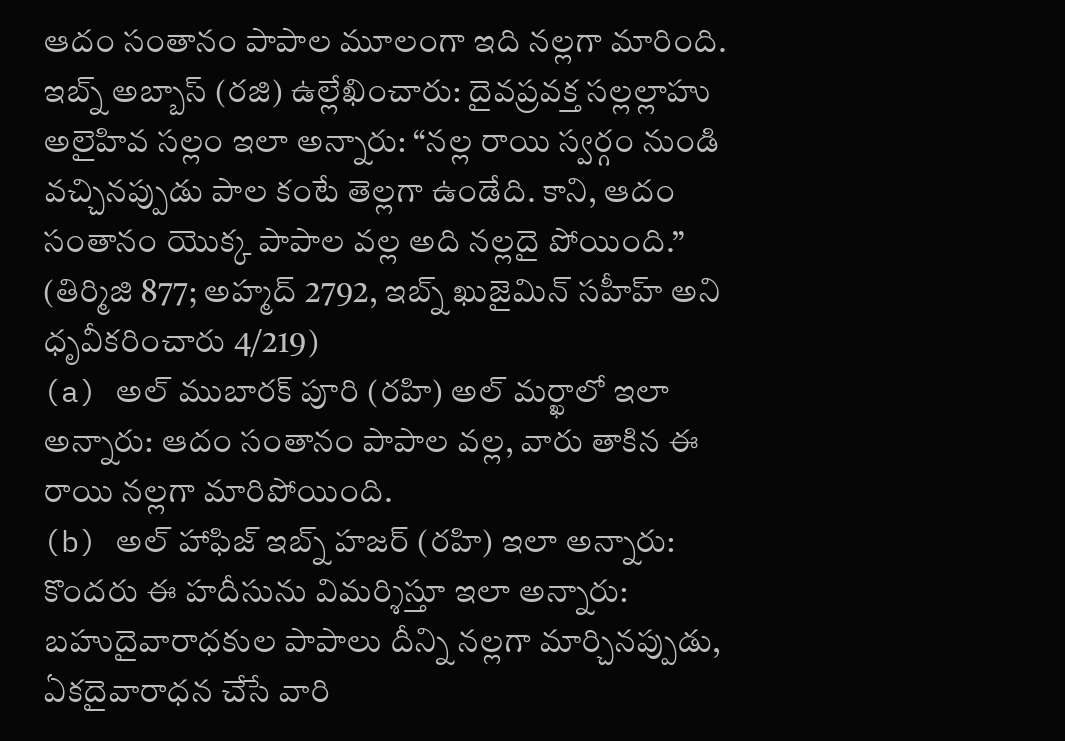ఆదం సంతానం పాపాల మూలంగా ఇది నల్లగా మారింది. ఇబ్న్ అబ్బాస్ (రజి) ఉల్లేఖించారు: దైవప్రవక్త సల్లల్లాహు అలైహివ సల్లం ఇలా అన్నారు: “నల్ల రాయి స్వర్గం నుండి వచ్చినప్పుడు పాల కంటే తెల్లగా ఉండేది. కాని, ఆదం సంతానం యొక్క పాపాల వల్ల అది నల్లదై పోయింది.” (తిర్మిజి 877; అహ్మద్ 2792, ఇబ్న్ ఖుజైమిన్ సహీహ్ అని ధృవీకరించారు 4/219)
(a) అల్ ముబారక్ పూరి (రహి) అల్ మర్ఖాలో ఇలా అన్నారు: ఆదం సంతానం పాపాల వల్ల, వారు తాకిన ఈ రాయి నల్లగా మారిపోయింది.
(b) అల్ హాఫిజ్ ఇబ్న్ హజర్ (రహి) ఇలా అన్నారు: కొందరు ఈ హదీసును విమర్శిస్తూ ఇలా అన్నారు: బహుదైవారాధకుల పాపాలు దీన్ని నల్లగా మార్చినప్పుడు, ఏకదైవారాధన చేసే వారి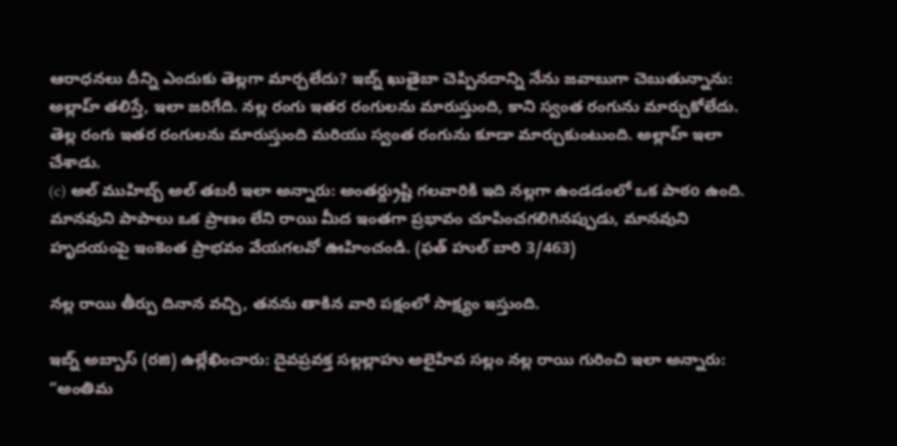ఆరాధనలు దీన్ని ఎందుకు తెల్లగా మార్చలేదు? ఇబ్న్ ఖుతైబా చెప్పినదాన్ని నేను జవాబుగా చెబుతున్నాను: అల్లాహ్ తలిస్తే, ఇలా జరిగేది. నల్ల రంగు ఇతర రంగులను మారుస్తుంది, కాని స్వంత రంగును మార్చుకోలేదు. తెల్ల రంగు ఇతర రంగులను మారుస్తుంది మరియు స్వంత రంగును కూడా మార్చుకుంటుంది. అల్లాహ్ ఇలా చేశాడు.
(c) అల్ ముహిబ్బ్ అల్ తబరీ ఇలా అన్నారు: అంతర్ద్రుష్టి గలవారికి ఇది నల్లగా ఉండడంలో ఒక పాఠo ఉంది. మానవుని పాపాలు ఒక ప్రాణం లేని రాయి మీద ఇంతగా ప్రభావం చూపించగలిగినప్పుడు, మానవుని హృదయంపై ఇంకెంత ప్రాభవం వేయగలవో ఊహించండి. (ఫత్ హుల్ బారి 3/463)

నల్ల రాయి తీర్పు దినాన వచ్చి, తనను తాకిన వారి పక్షంలో సాక్ష్యం ఇస్తుంది.

ఇబ్న్ అబ్బాస్ (రజి) ఉల్లేఖించారు: దైవప్రవక్త సల్లల్లాహు అలైహివ సల్లం నల్ల రాయి గురించి ఇలా అన్నారు: “అంతిమ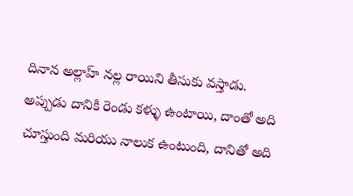దినాన అల్లాహ్ నల్ల రాయిని తీసుకు వస్తాడు. అప్పుడు దానికి రెండు కళ్ళు ఉంటాయి, దాంతో అది చూస్తుంది మరియు నాలుక ఉంటుంది, దానితో అది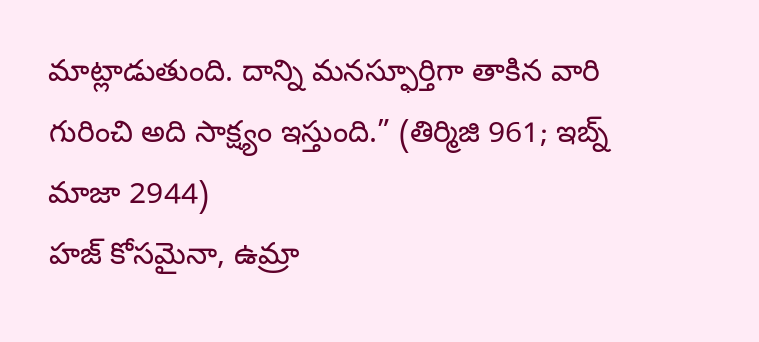మాట్లాడుతుంది. దాన్ని మనస్ఫూర్తిగా తాకిన వారి గురించి అది సాక్ష్యం ఇస్తుంది.” (తిర్మిజి 961; ఇబ్న్ మాజా 2944)
హజ్ కోసమైనా, ఉమ్రా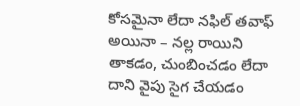కోసమైనా లేదా నఫిల్ తవాఫ్ అయినా – నల్ల రాయిని తాకడం, చుంబించడం లేదా దాని వైపు సైగ చేయడం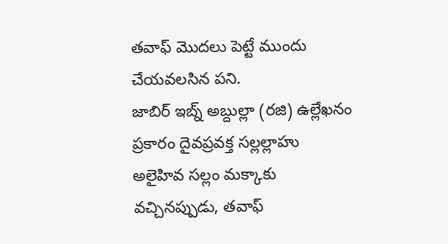తవాఫ్ మొదలు పెట్టే ముందు చేయవలసిన పని.
జాబిర్ ఇబ్న్ అబ్దుల్లా (రజి) ఉల్లేఖనం ప్రకారం దైవప్రవక్త సల్లల్లాహు అలైహివ సల్లం మక్కాకు వచ్చినప్పుడు, తవాఫ్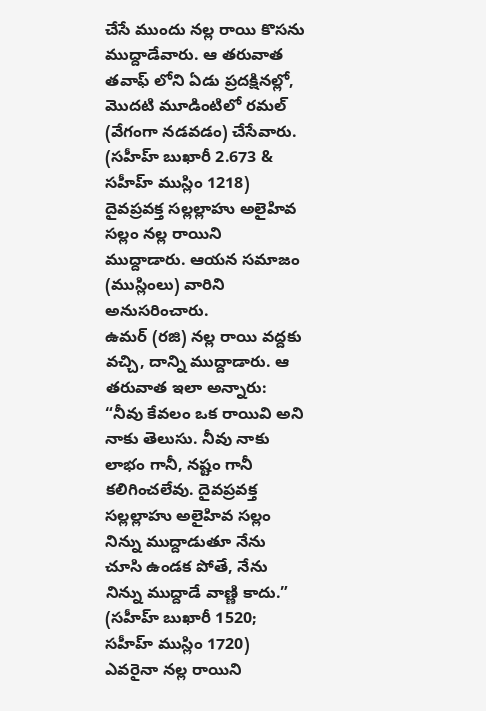చేసే ముందు నల్ల రాయి కొసను ముద్దాడేవారు. ఆ తరువాత తవాఫ్ లోని ఏడు ప్రదక్షినల్లో, మొదటి మూడింటిలో రమల్ (వేగంగా నడవడం) చేసేవారు. (సహీహ్ బుఖారీ 2.673 & సహీహ్ ముస్లిం 1218)
దైవప్రవక్త సల్లల్లాహు అలైహివ సల్లం నల్ల రాయిని ముద్దాడారు. ఆయన సమాజం (ముస్లింలు) వారిని అనుసరించారు.
ఉమర్ (రజి) నల్ల రాయి వద్దకు వచ్చి, దాన్ని ముద్దాడారు. ఆ తరువాత ఇలా అన్నారు: “నీవు కేవలం ఒక రాయివి అని నాకు తెలుసు. నీవు నాకు లాభం గానీ, నష్టం గానీ కలిగించలేవు. దైవప్రవక్త సల్లల్లాహు అలైహివ సల్లం నిన్ను ముద్దాడుతూ నేను చూసి ఉండక పోతే, నేను నిన్ను ముద్దాడే వాణ్ణి కాదు.” (సహీహ్ బుఖారీ 1520; సహీహ్ ముస్లిం 1720)
ఎవరైనా నల్ల రాయిని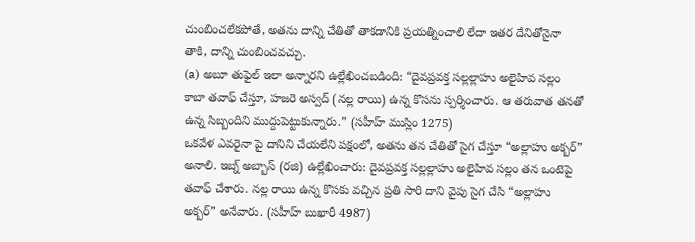చుంబించలేకపోతే, అతను దాన్ని చేతితో తాకడానికి ప్రయత్నించాలి లేదా ఇతర దేనితోనైనా తాకి, దాన్ని చుంబించవచ్చు.
(a) అబూ తుఫైల్ ఇలా అన్నారని ఉల్లేఖించబడింది: “దైవప్రవక్త సల్లల్లాహు అలైహివ సల్లం కాబా తవాఫ్ చేస్తూ, హజరె అస్వద్ (నల్ల రాయి) ఉన్న కొసను స్పర్శించారు. ఆ తరువాత తనతో ఉన్న సిబ్బందిని ముద్దుపెట్టుకున్నారు.” (సహీహ్ ముస్లిం 1275)
ఒకవేళ ఎవరైనా పై దానిని చేయలేని పక్షంలో, అతను తన చేతితో సైగ చేస్తూ “అల్లాహు అక్బర్” అనాలి. ఇబ్న్ అబ్బాస్ (రజి) ఉల్లేఖించారు: దైవప్రవక్త సల్లల్లాహు అలైహివ సల్లం తన ఒంటెపై తవాఫ్ చేశారు. నల్ల రాయి ఉన్న కొసకు వచ్చిన ప్రతి సారి దాని వైపు సైగ చేసి “అల్లాహు అక్బర్” అనేవారు. (సహీహ్ బుఖారీ 4987)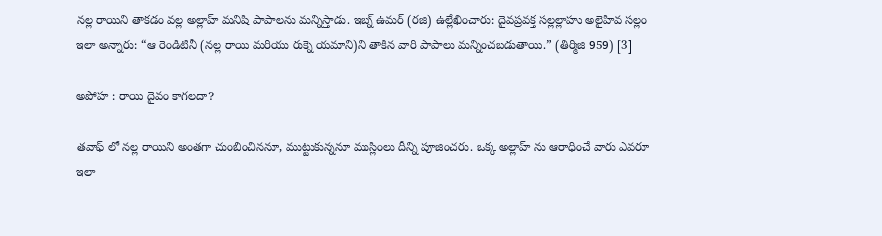నల్ల రాయిని తాకడం వల్ల అల్లాహ్ మనిషి పాపాలను మన్నిస్తాడు. ఇబ్న్ ఉమర్ (రజి) ఉల్లేఖించారు: దైవప్రవక్త సల్లల్లాహు అలైహివ సల్లం ఇలా అన్నారు: “ఆ రెండిటినీ (నల్ల రాయి మరియు రుక్నె యమాని)ని తాకిన వారి పాపాలు మన్నించబడుతాయి.” (తిర్మిజి 959) [3]

అపోహ : రాయి దైవం కాగలదా?

తవాఫ్ లో నల్ల రాయిని అంతగా చుంబించిననూ, ముట్టుకున్ననూ ముస్లింలు దీన్ని పూజించరు. ఒక్క అల్లాహ్ ను ఆరాధించే వారు ఎవరూ ఇలా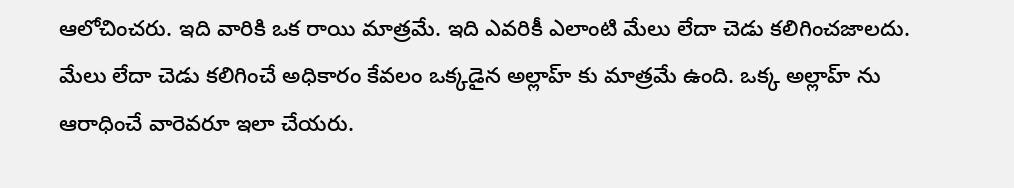ఆలోచించరు. ఇది వారికి ఒక రాయి మాత్రమే. ఇది ఎవరికీ ఎలాంటి మేలు లేదా చెడు కలిగించజాలదు. మేలు లేదా చెడు కలిగించే అధికారం కేవలం ఒక్కడైన అల్లాహ్ కు మాత్రమే ఉంది. ఒక్క అల్లాహ్ ను ఆరాధించే వారెవరూ ఇలా చేయరు.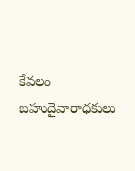కేవలం బహుదైవారాధకులు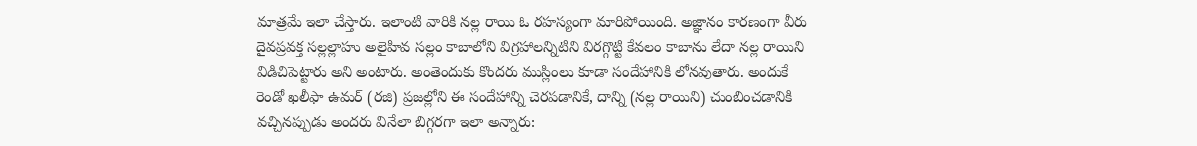మాత్రమే ఇలా చేస్తారు. ఇలాంటి వారికి నల్ల రాయి ఓ రహస్యంగా మారిపోయింది. అజ్ఞానం కారణంగా వీరు దైవప్రవక్త సల్లల్లాహు అలైహివ సల్లం కాబాలోని విగ్రహాలన్నిటిని విరగ్గొట్టి కేవలం కాబాను లేదా నల్ల రాయిని విడిచిపెట్టారు అని అంటారు. అంతెందుకు కొందరు ముస్లింలు కూడా సందేహానికి లోనవుతారు. అందుకే రెండో ఖలీఫా ఉమర్ (రజి) ప్రజల్లోని ఈ సందేహాన్ని చెరపడానికే, దాన్ని (నల్ల రాయిని) చుంబించడానికి వచ్చినప్పుడు అందరు వినేలా బిగ్గరగా ఇలా అన్నారు: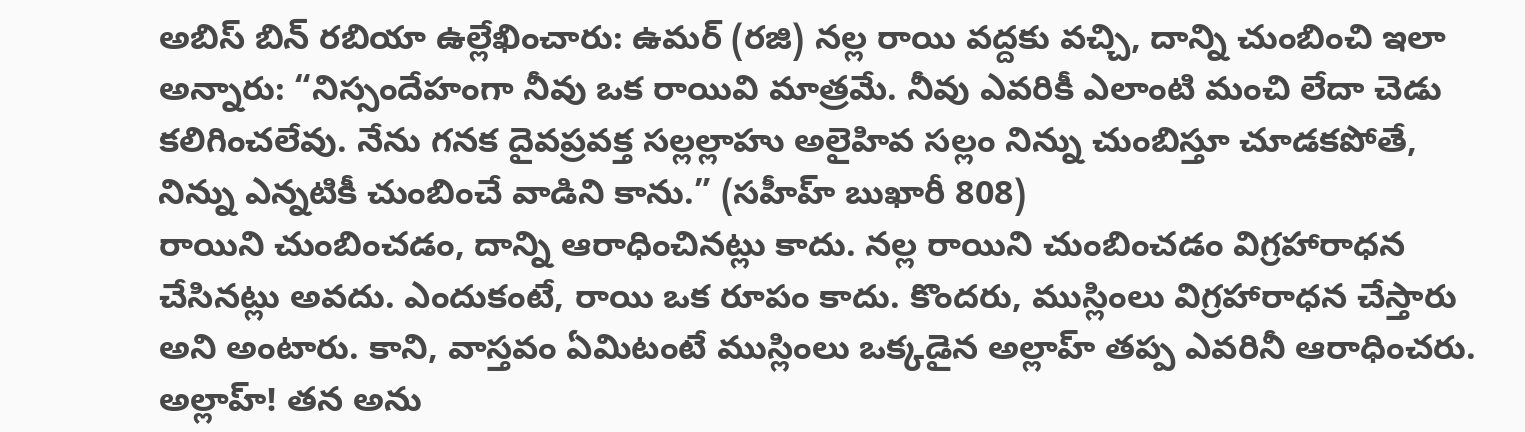అబిస్ బిన్ రబియా ఉల్లేఖించారు: ఉమర్ (రజి) నల్ల రాయి వద్దకు వచ్చి, దాన్ని చుంబించి ఇలా అన్నారు: “నిస్సందేహంగా నీవు ఒక రాయివి మాత్రమే. నీవు ఎవరికీ ఎలాంటి మంచి లేదా చెడు కలిగించలేవు. నేను గనక దైవప్రవక్త సల్లల్లాహు అలైహివ సల్లం నిన్ను చుంబిస్తూ చూడకపోతే, నిన్ను ఎన్నటికీ చుంబించే వాడిని కాను.” (సహీహ్ బుఖారీ 808)
రాయిని చుంబించడం, దాన్ని ఆరాధించినట్లు కాదు. నల్ల రాయిని చుంబించడం విగ్రహారాధన చేసినట్లు అవదు. ఎందుకంటే, రాయి ఒక రూపం కాదు. కొందరు, ముస్లింలు విగ్రహారాధన చేస్తారు అని అంటారు. కాని, వాస్తవం ఏమిటంటే ముస్లింలు ఒక్కడైన అల్లాహ్ తప్ప ఎవరినీ ఆరాధించరు.
అల్లాహ్‌! తన అను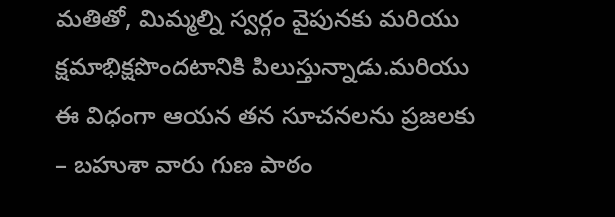మతితో, మిమ్మల్ని స్వర్గం వైపునకు మరియు క్షమాభిక్షపొందటానికి పిలుస్తున్నాడు.మరియు ఈ విధంగా ఆయన తన సూచనలను ప్రజలకు – బహుశా వారు గుణ పాఠం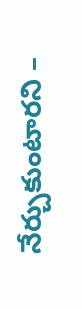నేర్చుకుంటారని –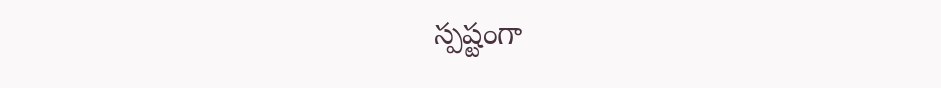స్పష్టంగా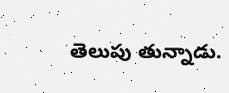తెలుపు తున్నాడు.